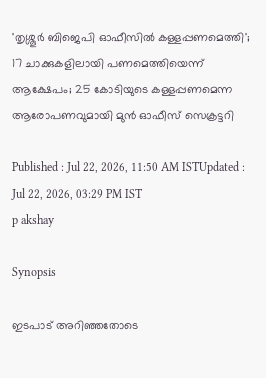'തൃശ്ശൂർ ബിജെപി ഓഫീസിൽ കള്ളപ്പണമെത്തി'; 17 ചാക്കുകളിലായി പണമെത്തിയെന്ന് ആക്ഷേപം; 25 കോടിയുടെ കള്ളപ്പണമെന്ന ആരോപണവുമായി മുൻ ഓഫീസ് സെക്രട്ടറി

Published : Jul 22, 2026, 11:50 AM ISTUpdated : Jul 22, 2026, 03:29 PM IST
p akshay

Synopsis

ഇടപാട് അറി‍ഞ്ഞതോടെ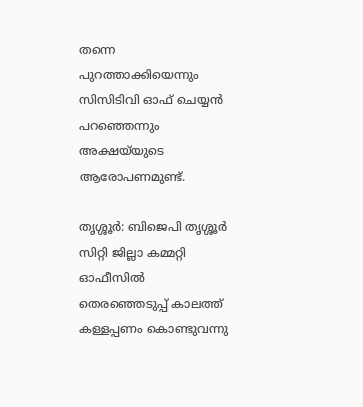തന്നെ പുറത്താക്കിയെന്നും സിസിടിവി ഓഫ് ചെയ്യൻ പറഞ്ഞെന്നും അക്ഷയ്‍യുടെ ആരോപണമുണ്ട്.

തൃശ്ശൂർ: ബിജെപി തൃശ്ശൂർ സിറ്റി ജില്ലാ കമ്മറ്റി ഓഫീസിൽ തെരഞ്ഞെടുപ്പ് കാലത്ത് കള്ളപ്പണം കൊണ്ടുവന്നു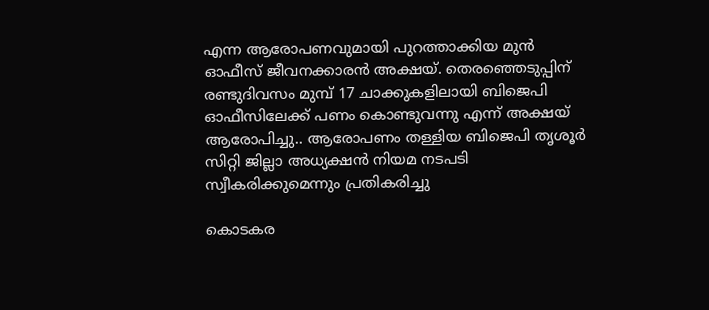എന്ന ആരോപണവുമായി പുറത്താക്കിയ മുൻ ഓഫീസ് ജീവനക്കാരൻ അക്ഷയ്. തെരഞ്ഞെടുപ്പിന് രണ്ടുദിവസം മുമ്പ് 17 ചാക്കുകളിലായി ബിജെപി ഓഫീസിലേക്ക് പണം കൊണ്ടുവന്നു എന്ന് അക്ഷയ് ആരോപിച്ചു.. ആരോപണം തള്ളിയ ബിജെപി തൃശൂർ സിറ്റി ജില്ലാ അധ്യക്ഷൻ നിയമ നടപടി സ്വീകരിക്കുമെന്നും പ്രതികരിച്ചു

കൊടകര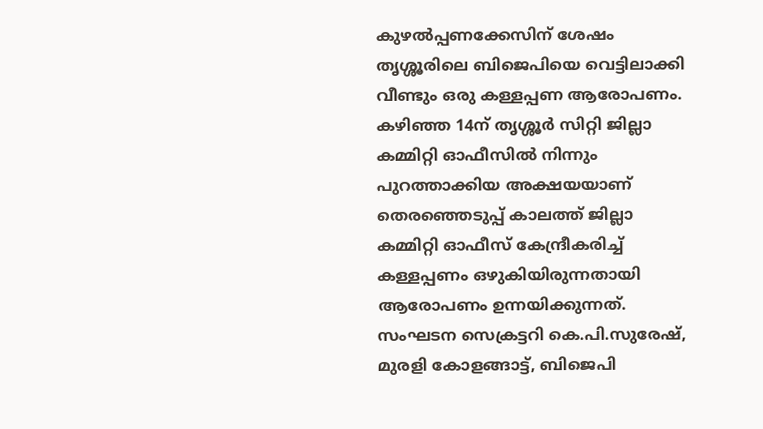കുഴൽപ്പണക്കേസിന് ശേഷം തൃശ്ശൂരിലെ ബിജെപിയെ വെട്ടിലാക്കി വീണ്ടും ഒരു കള്ളപ്പണ ആരോപണം. കഴിഞ്ഞ 14ന് തൃശ്ശൂർ സിറ്റി ജില്ലാ കമ്മിറ്റി ഓഫീസിൽ നിന്നും പുറത്താക്കിയ അക്ഷയയാണ് തെരഞ്ഞെടുപ്പ് കാലത്ത് ജില്ലാ കമ്മിറ്റി ഓഫീസ് കേന്ദ്രീകരിച്ച് കള്ളപ്പണം ഒഴുകിയിരുന്നതായി ആരോപണം ഉന്നയിക്കുന്നത്. സംഘടന സെക്രട്ടറി കെ.പി.സുരേഷ്, മുരളി കോളങ്ങാട്ട്, ബിജെപി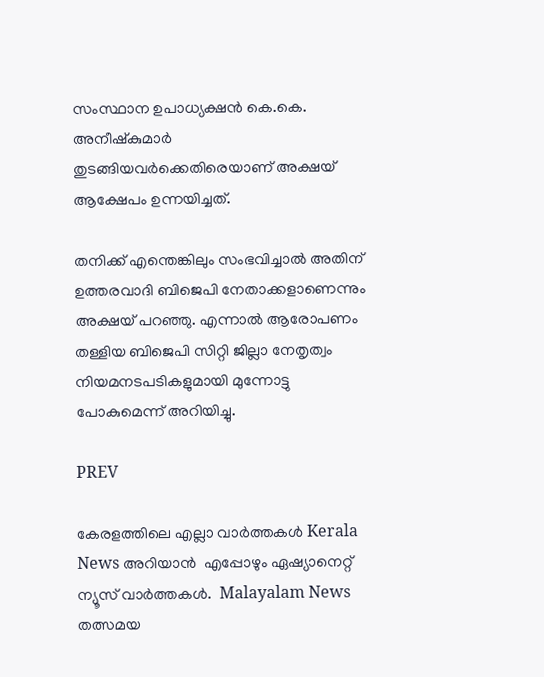സംസ്ഥാന ഉപാധ്യക്ഷൻ കെ.കെ. അനീഷ്കുമാർ തുടങ്ങിയവർക്കെതിരെയാണ് അക്ഷയ് ആക്ഷേപം ഉന്നയിച്ചത്.

തനിക്ക് എന്തെങ്കിലും സംഭവിച്ചാൽ അതിന് ഉത്തരവാദി ബിജെപി നേതാക്കളാണെന്നും അക്ഷയ് പറഞ്ഞു. എന്നാൽ ആരോപണം തള്ളിയ ബിജെപി സിറ്റി ജില്ലാ നേതൃത്വം നിയമനടപടികളുമായി മുന്നോട്ടു പോകുമെന്ന് അറിയിച്ചു.

PREV

കേരളത്തിലെ എല്ലാ വാർത്തകൾ Kerala News അറിയാൻ  എപ്പോഴും ഏഷ്യാനെറ്റ് ന്യൂസ് വാർത്തകൾ.  Malayalam News   തത്സമയ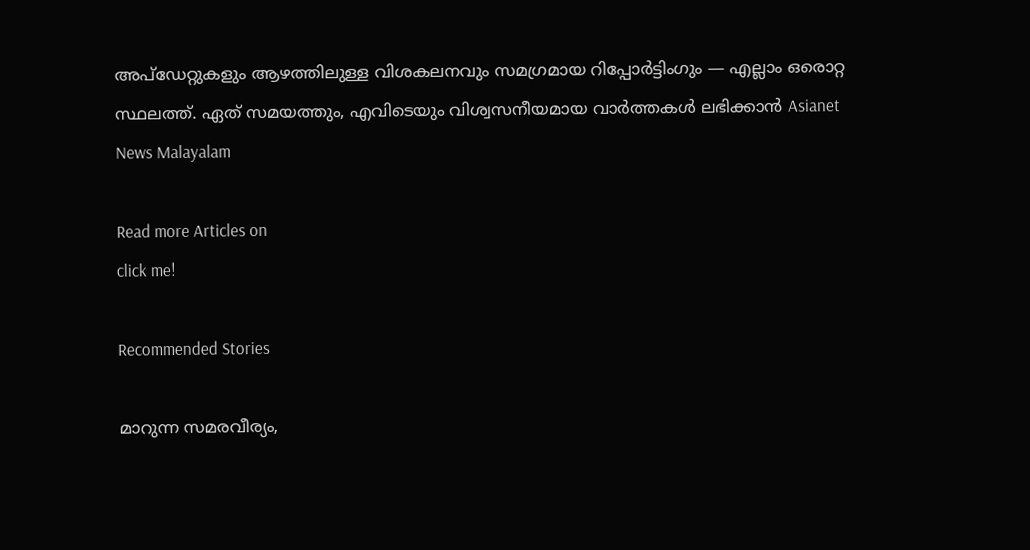അപ്‌ഡേറ്റുകളും ആഴത്തിലുള്ള വിശകലനവും സമഗ്രമായ റിപ്പോർട്ടിംഗും — എല്ലാം ഒരൊറ്റ സ്ഥലത്ത്. ഏത് സമയത്തും, എവിടെയും വിശ്വസനീയമായ വാർത്തകൾ ലഭിക്കാൻ Asianet News Malayalam

Read more Articles on
click me!

Recommended Stories

മാറുന്ന സമരവീര്യം,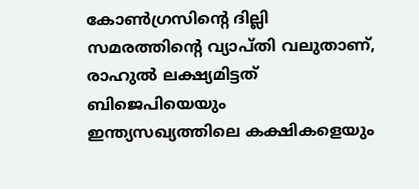കോൺഗ്രസിൻ്റെ ദില്ലി സമരത്തിൻ്റെ വ്യാപ്തി വലുതാണ്, രാഹുൽ ലക്ഷ്യമിട്ടത് ബിജെപിയെയും ഇന്ത്യസഖ്യത്തിലെ കക്ഷികളെയും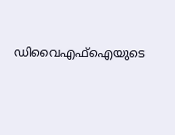ഡിവൈഎഫ്ഐയുടെ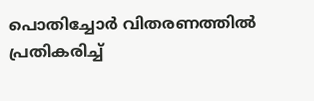പൊതിച്ചോർ വിതരണത്തിൽ പ്രതികരിച്ച്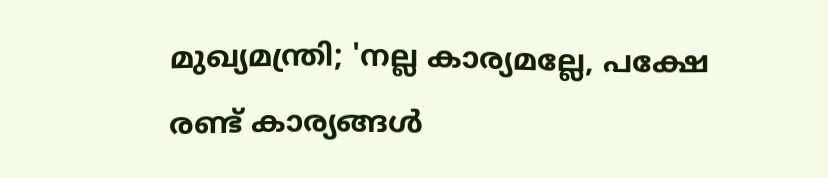മുഖ്യമന്ത്രി; 'നല്ല കാര്യമല്ലേ, പക്ഷേ രണ്ട് കാര്യങ്ങൾ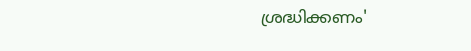ശ്രദ്ധിക്കണം'